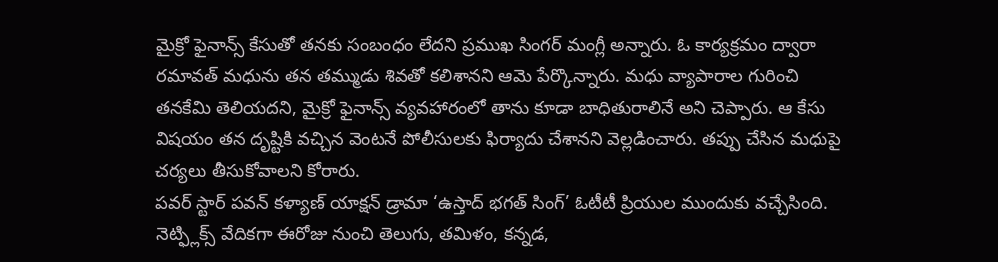మైక్రో ఫైనాన్స్ కేసుతో తనకు సంబంధం లేదని ప్రముఖ సింగర్ మంగ్లీ అన్నారు. ఓ కార్యక్రమం ద్వారా రమావత్ మధును తన తమ్ముడు శివతో కలిశానని ఆమె పేర్కొన్నారు. మధు వ్యాపారాల గురించి తనకేమి తెలియదని, మైక్రో ఫైనాన్స్ వ్యవహారంలో తాను కూడా బాధితురాలినే అని చెప్పారు. ఆ కేసు విషయం తన దృష్టికి వచ్చిన వెంటనే పోలీసులకు ఫిర్యాదు చేశానని వెల్లడించారు. తప్పు చేసిన మధుపై చర్యలు తీసుకోవాలని కోరారు.
పవర్ స్టార్ పవన్ కళ్యాణ్ యాక్షన్ డ్రామా ‘ఉస్తాద్ భగత్ సింగ్’ ఓటీటీ ప్రియుల ముందుకు వచ్చేసింది. నెట్ఫ్లిక్స్ వేదికగా ఈరోజు నుంచి తెలుగు, తమిళం, కన్నడ,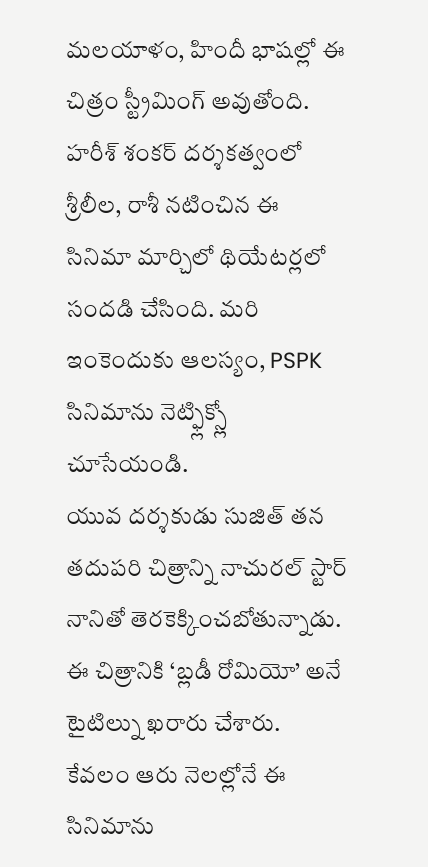మలయాళం, హిందీ భాషల్లో ఈ చిత్రం స్ట్రీమింగ్ అవుతోంది. హరీశ్ శంకర్ దర్శకత్వంలో శ్రీలీల, రాశీ నటించిన ఈ సినిమా మార్చిలో థియేటర్లలో సందడి చేసింది. మరి ఇంకెందుకు ఆలస్యం, PSPK సినిమాను నెట్ఫ్లిక్స్లో చూసేయండి.
యువ దర్శకుడు సుజిత్ తన తదుపరి చిత్రాన్ని నాచురల్ స్టార్ నానితో తెరకెక్కించబోతున్నాడు. ఈ చిత్రానికి ‘బ్లడీ రోమియో’ అనే టైటిల్ను ఖరారు చేశారు. కేవలం ఆరు నెలల్లోనే ఈ సినిమాను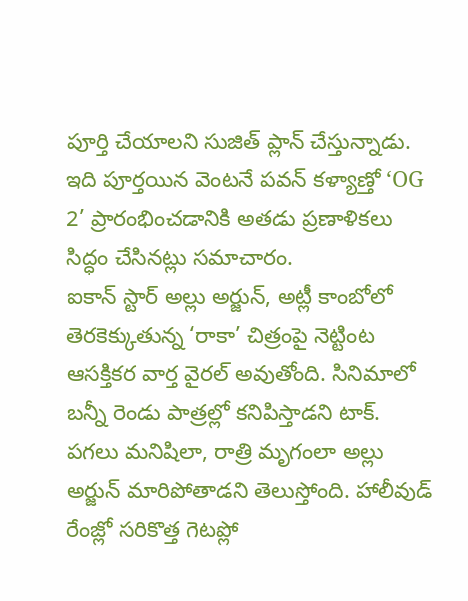పూర్తి చేయాలని సుజిత్ ప్లాన్ చేస్తున్నాడు. ఇది పూర్తయిన వెంటనే పవన్ కళ్యాణ్తో ‘OG 2’ ప్రారంభించడానికి అతడు ప్రణాళికలు సిద్ధం చేసినట్లు సమాచారం.
ఐకాన్ స్టార్ అల్లు అర్జున్, అట్లీ కాంబోలో తెరకెక్కుతున్న ‘రాకా’ చిత్రంపై నెట్టింట ఆసక్తికర వార్త వైరల్ అవుతోంది. సినిమాలో బన్నీ రెండు పాత్రల్లో కనిపిస్తాడని టాక్. పగలు మనిషిలా, రాత్రి మృగంలా అల్లు అర్జున్ మారిపోతాడని తెలుస్తోంది. హాలీవుడ్ రేంజ్లో సరికొత్త గెటప్లో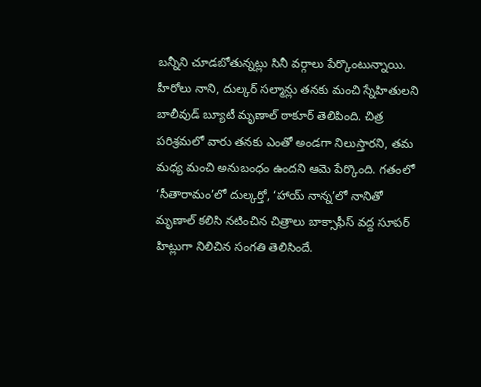బన్నీని చూడబోతున్నట్లు సినీ వర్గాలు పేర్కొంటున్నాయి.
హీరోలు నాని, దుల్కర్ సల్మాన్లు తనకు మంచి స్నేహితులని బాలీవుడ్ బ్యూటీ మృణాల్ ఠాకూర్ తెలిపింది. చిత్ర పరిశ్రమలో వారు తనకు ఎంతో అండగా నిలుస్తారని, తమ మధ్య మంచి అనుబంధం ఉందని ఆమె పేర్కొంది. గతంలో ‘సీతారామం’లో దుల్కర్తో, ‘హాయ్ నాన్న’లో నానితో మృణాల్ కలిసి నటించిన చిత్రాలు బాక్సాఫీస్ వద్ద సూపర్ హిట్లుగా నిలిచిన సంగతి తెలిసిందే.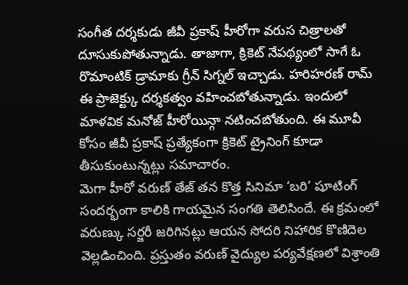సంగీత దర్శకుడు జీవీ ప్రకాష్ హీరోగా వరుస చిత్రాలతో దూసుకుపోతున్నాడు. తాజాగా, క్రికెట్ నేపథ్యంలో సాగే ఓ రొమాంటిక్ డ్రామాకు గ్రీన్ సిగ్నల్ ఇచ్చాడు. హరిహరణ్ రామ్ ఈ ప్రాజెక్ట్కు దర్శకత్వం వహించబోతున్నాడు. ఇందులో మాళవిక మనోజ్ హీరోయిన్గా నటించబోతుంది. ఈ మూవీ కోసం జీవీ ప్రకాష్ ప్రత్యేకంగా క్రికెట్ ట్రైనింగ్ కూడా తీసుకుంటున్నట్లు సమాచారం.
మెగా హీరో వరుణ్ తేజ్ తన కొత్త సినిమా ‘బరి’ షూటింగ్ సందర్భంగా కాలికి గాయమైన సంగతి తెలిసిందే. ఈ క్రమంలో వరుణ్కు సర్జరీ జరిగినట్లు ఆయన సోదరి నిహారిక కొణిదెల వెల్లడించింది. ప్రస్తుతం వరుణ్ వైద్యుల పర్యవేక్షణలో విశ్రాంతి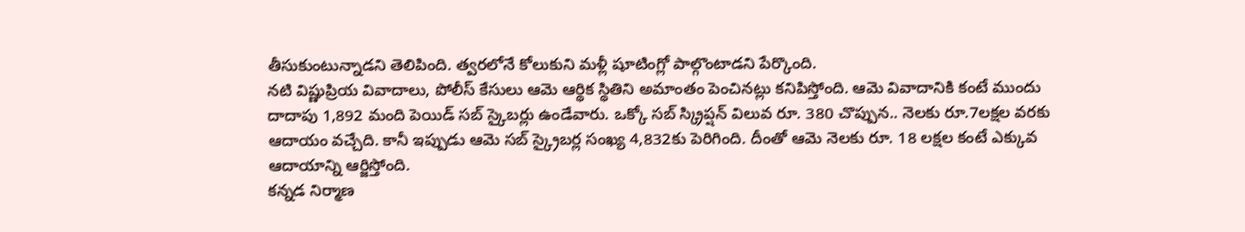తీసుకుంటున్నాడని తెలిపింది. త్వరలోనే కోలుకుని మళ్లీ షూటింగ్లో పాల్గొంటాడని పేర్కొంది.
నటి విష్ణుప్రియ వివాదాలు, పోలీస్ కేసులు ఆమె ఆర్థిక స్థితిని అమాంతం పెంచినట్లు కనిపిస్తోంది. ఆమె వివాదానికి కంటే ముందు దాదాపు 1,892 మంది పెయిడ్ సబ్ స్కైబర్లు ఉండేవారు. ఒక్కో సబ్ స్క్రిప్షన్ విలువ రూ. 380 చొప్పున.. నెలకు రూ.7లక్షల వరకు ఆదాయం వచ్చేది. కానీ ఇప్పుడు ఆమె సబ్ స్క్రైబర్ల సంఖ్య 4,832కు పెరిగింది. దీంతో ఆమె నెలకు రూ. 18 లక్షల కంటే ఎక్కువ ఆదాయాన్ని ఆర్జిస్తోంది.
కన్నడ నిర్మాణ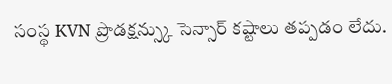సంస్థ KVN ప్రొడక్షన్స్కు సెన్సార్ కష్టాలు తప్పడం లేదు.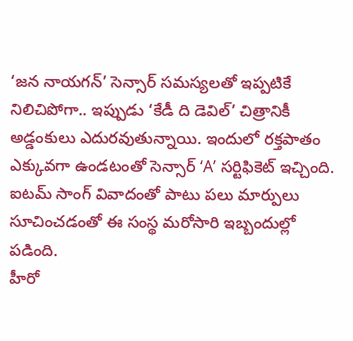‘జన నాయగన్’ సెన్సార్ సమస్యలతో ఇప్పటికే నిలిచిపోగా.. ఇప్పుడు ‘కేడీ ది డెవిల్’ చిత్రానికీ అడ్డంకులు ఎదురవుతున్నాయి. ఇందులో రక్తపాతం ఎక్కువగా ఉండటంతో సెన్సార్ ‘A’ సర్టిఫికెట్ ఇచ్చింది. ఐటమ్ సాంగ్ వివాదంతో పాటు పలు మార్పులు సూచించడంతో ఈ సంస్థ మరోసారి ఇబ్బందుల్లో పడింది.
హీరో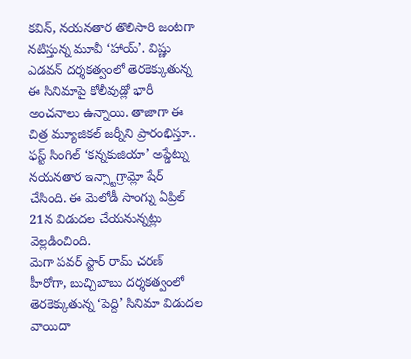కవిన్, నయనతార తొలిసారి జంటగా నటిస్తున్న మూవీ ‘హాయ్’. విష్ణు ఎడవన్ దర్శకత్వంలో తెరకెక్కుతున్న ఈ సినిమాపై కోలీవుడ్లో భారీ అంచనాలు ఉన్నాయి. తాజాగా ఈ చిత్ర మ్యూజికల్ జర్నీని ప్రారంభిస్తూ.. ఫస్ట్ సింగిల్ ‘కన్నకుజియా’ అప్డేట్ను నయనతార ఇన్స్టాగ్రామ్లో షేర్ చేసింది. ఈ మెలోడీ సాంగ్ను ఏప్రిల్ 21న విడుదల చేయనున్నట్లు వెల్లడించింది.
మెగా పవర్ స్టార్ రామ్ చరణ్ హీరోగా, బుచ్చిబాబు దర్శకత్వంలో తెరకెక్కుతున్న ‘పెద్ది’ సినిమా విడుదల వాయిదా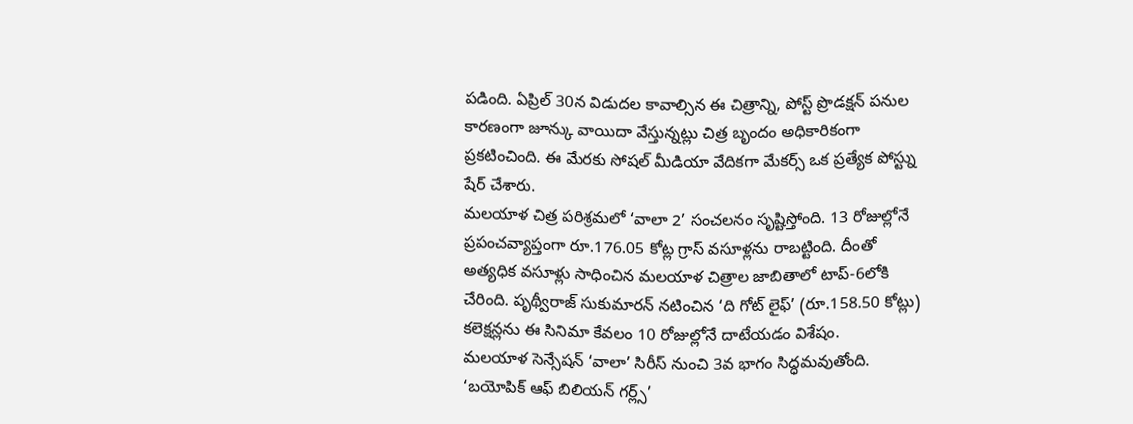పడింది. ఏప్రిల్ 30న విడుదల కావాల్సిన ఈ చిత్రాన్ని, పోస్ట్ ప్రొడక్షన్ పనుల కారణంగా జూన్కు వాయిదా వేస్తున్నట్లు చిత్ర బృందం అధికారికంగా ప్రకటించింది. ఈ మేరకు సోషల్ మీడియా వేదికగా మేకర్స్ ఒక ప్రత్యేక పోస్ట్ను షేర్ చేశారు.
మలయాళ చిత్ర పరిశ్రమలో ‘వాలా 2’ సంచలనం సృష్టిస్తోంది. 13 రోజుల్లోనే ప్రపంచవ్యాప్తంగా రూ.176.05 కోట్ల గ్రాస్ వసూళ్లను రాబట్టింది. దీంతో అత్యధిక వసూళ్లు సాధించిన మలయాళ చిత్రాల జాబితాలో టాప్-6లోకి చేరింది. పృథ్వీరాజ్ సుకుమారన్ నటించిన ‘ది గోట్ లైఫ్’ (రూ.158.50 కోట్లు) కలెక్షన్లను ఈ సినిమా కేవలం 10 రోజుల్లోనే దాటేయడం విశేషం.
మలయాళ సెన్సేషన్ ‘వాలా’ సిరీస్ నుంచి 3వ భాగం సిద్ధమవుతోంది. ‘బయోపిక్ ఆఫ్ బిలియన్ గర్ల్స్’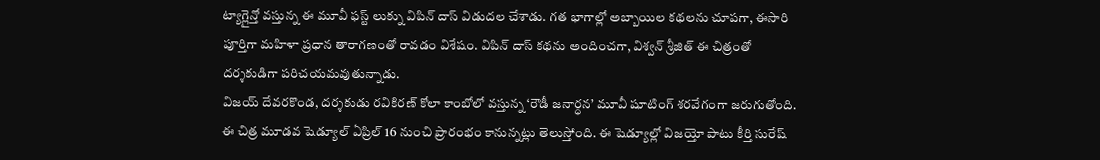ట్యాగ్లైన్తో వస్తున్న ఈ మూవీ ఫస్ట్ లుక్ను విపిన్ దాస్ విడుదల చేశాడు. గత భాగాల్లో అబ్బాయిల కథలను చూపగా, ఈసారి పూర్తిగా మహిళా ప్రధాన తారాగణంతో రావడం విశేషం. విపిన్ దాస్ కథను అందించగా, విశ్వన్ శ్రీజిత్ ఈ చిత్రంతో దర్శకుడిగా పరిచయమవుతున్నాడు.
విజయ్ దేవరకొండ, దర్శకుడు రవికిరణ్ కోలా కాంబోలో వస్తున్న ‘రౌడీ జనార్ధన’ మూవీ షూటింగ్ శరవేగంగా జరుగుతోంది. ఈ చిత్ర మూడవ షెడ్యూల్ ఏప్రిల్ 16 నుంచి ప్రారంభం కానున్నట్లు తెలుస్తోంది. ఈ షెడ్యూల్లో విజయ్తో పాటు కీర్తి సురేష్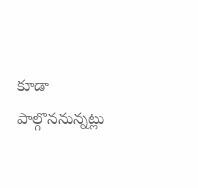కూడా పాల్గొననున్నట్లు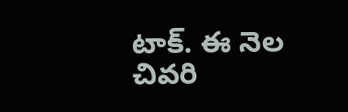టాక్. ఈ నెల చివరి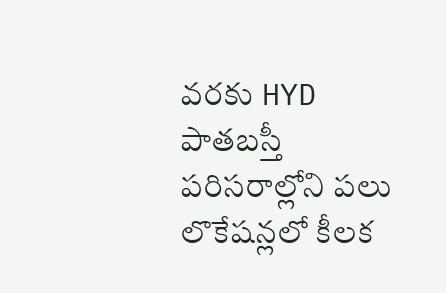వరకు HYD పాతబస్తీ పరిసరాల్లోని పలు లొకేషన్లలో కీలక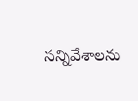సన్నివేశాలను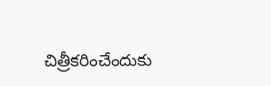చిత్రీకరించేందుకు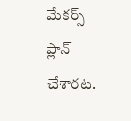మేకర్స్ ప్లాన్ చేశారట.